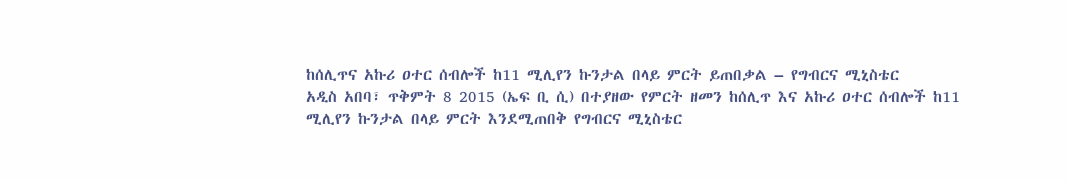ከሰሊጥና አኩሪ ዐተር ሰብሎች ከ11 ሚሊየን ኩንታል በላይ ምርት ይጠበቃል – የግብርና ሚኒስቴር
አዲስ አበባ፣ ጥቅምት 8 2015 (ኤፍ ቢ ሲ) በተያዘው የምርት ዘመን ከሰሊጥ እና አኩሪ ዐተር ሰብሎች ከ11 ሚሊየን ኩንታል በላይ ምርት እንደሚጠበቅ የግብርና ሚኒስቴር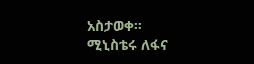አስታወቀ።
ሚኒስቴሩ ለፋና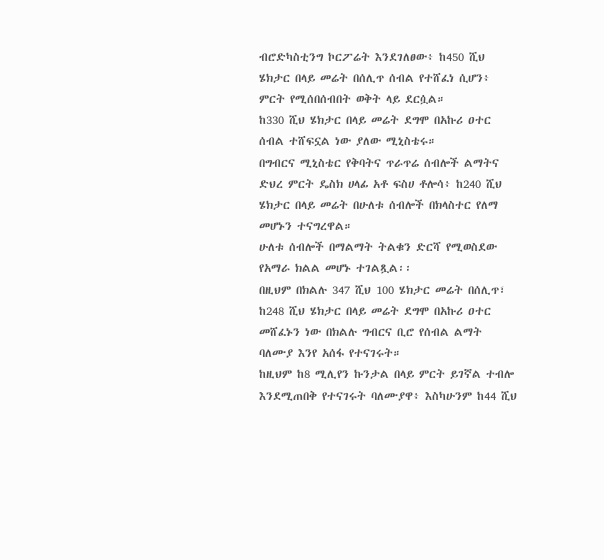ብሮድካስቲንግ ኮርፖሬት እንደገለፀው፥ ከ450 ሺህ ሄክታር በላይ መሬት በሰሊጥ ሰብል የተሸፈነ ሲሆን፥ ምርት የሚሰበሰብበት ወቅት ላይ ደርሷል።
ከ330 ሺህ ሄክታር በላይ መሬት ደግሞ በአኩሪ ዐተር ሰብል ተሸፍኗል ነው ያለው ሚኒስቴሩ።
በግብርና ሚኒስቴር የቅባትና ጥራጥሬ ሰብሎች ልማትና ድህረ ምርት ዴስክ ሀላፊ አቶ ፍስሀ ቶሎሳ፥ ከ240 ሺህ ሄክታር በላይ መሬት በሁለቱ ሰብሎች በክላስተር የለማ መሆኑን ተናግረዋል።
ሁለቱ ሰብሎች በማልማት ትልቁን ድርሻ የሚወስደው የአማራ ክልል መሆኑ ተገልጿል፡፡
በዚህም በክልሉ 347 ሺህ 100 ሄክታር መሬት በሰሊጥ፣ ከ248 ሺህ ሄክታር በላይ መሬት ደግሞ በአኩሪ ዐተር መሸፈኑን ነው በክልሉ ግብርና ቢሮ የሰብል ልማት ባለሙያ እንየ አሰፋ የተናገሩት።
ከዚህም ከ8 ሚሊየን ኩንታል በላይ ምርት ይገኛል ተብሎ እንደሚጠበቅ የተናገሩት ባለሙያዋ፥ እስካሁንም ከ44 ሺህ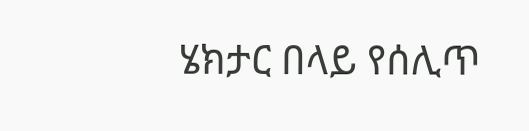ሄክታር በላይ የሰሊጥ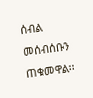ሰብል መሰብሰቡን ጠቁመዋል፡፡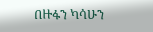በዙፋን ካሳሁን